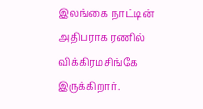இலங்கை நாட்டின் அதிபராக ரணில் விக்கிரமசிங்கே இருக்கிறார்.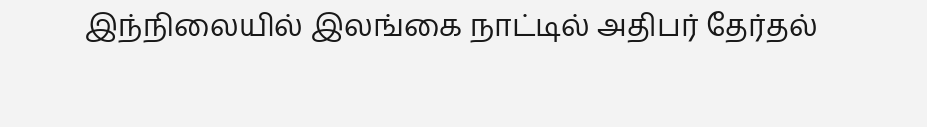இந்நிலையில் இலங்கை நாட்டில் அதிபர் தேர்தல்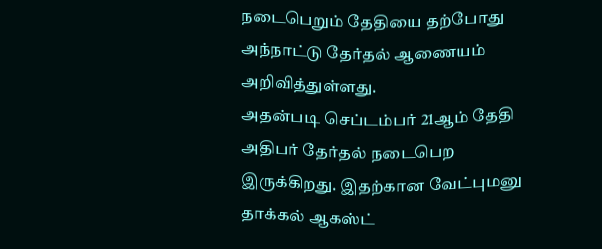நடைபெறும் தேதியை தற்போது அந்நாட்டு தேர்தல் ஆணையம் அறிவித்துள்ளது.
அதன்படி செப்டம்பர் 21ஆம் தேதி அதிபர் தேர்தல் நடைபெற இருக்கிறது. இதற்கான வேட்புமனு தாக்கல் ஆகஸ்ட்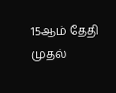15ஆம் தேதி முதல்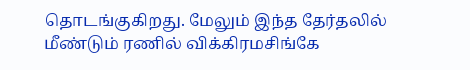தொடங்குகிறது. மேலும் இந்த தேர்தலில் மீண்டும் ரணில் விக்கிரமசிங்கே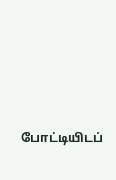போட்டியிடப்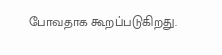போவதாக கூறப்படுகிறது.